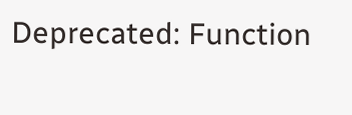Deprecated: Function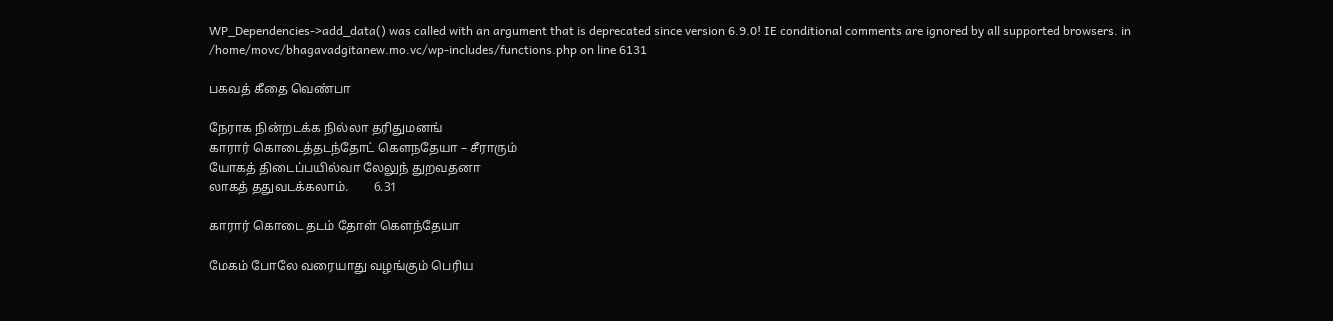WP_Dependencies->add_data() was called with an argument that is deprecated since version 6.9.0! IE conditional comments are ignored by all supported browsers. in /home/movc/bhagavadgitanew.mo.vc/wp-includes/functions.php on line 6131

பகவத் கீதை வெண்பா

நேராக நின்றடக்க நில்லா தரிதுமனங்
காரார் கொடைத்தடந்தோட் கௌநதேயா – சீராரும்
யோகத் திடைப்பயில்வா லேலுந் துறவதனா
லாகத் ததுவடக்கலாம்.        6.31

காரார் கொடை தடம் தோள் கௌந்தேயா

மேகம் போலே வரையாது வழங்கும் பெரிய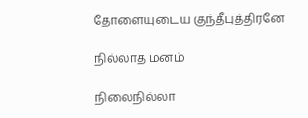தோளையுடைய குந்தீபுத்திரனே

நில்லாத மனம்

நிலைநில்லா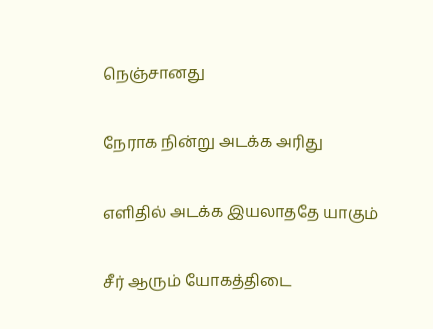நெஞ்சானது

நேராக நின்று அடக்க அரிது

எளிதில் அடக்க இயலாததே யாகும்

சீர் ஆரும் யோகத்திடை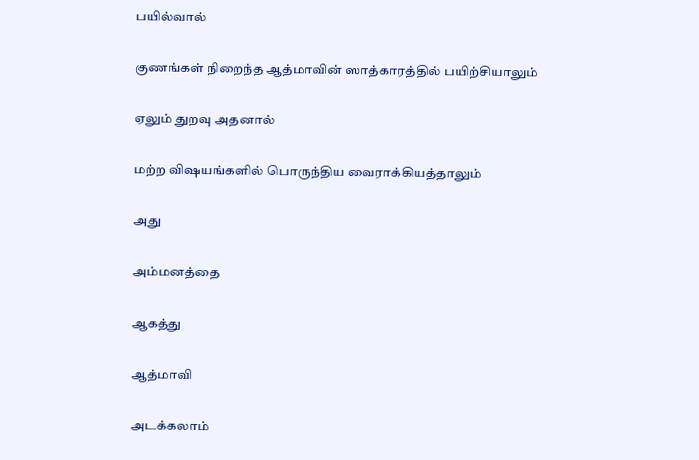பயில்வால்

குணங்கள் நிறைந்த ஆத்மாவின் ஸாத்காரத்தில் பயிற்சியாலும்

ஏலும் துறவு அதனால்

மற்ற விஷயங்களில் பொருந்திய வைராக்கியத்தாலும்

அது

அம்மனத்தை

ஆகத்து

ஆத்மாவி

அடக்கலாம்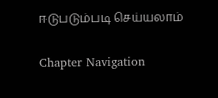ஈடுபடும்படி செய்யலாம்

Chapter Navigation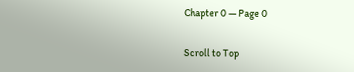Chapter 0 — Page 0

Scroll to Top